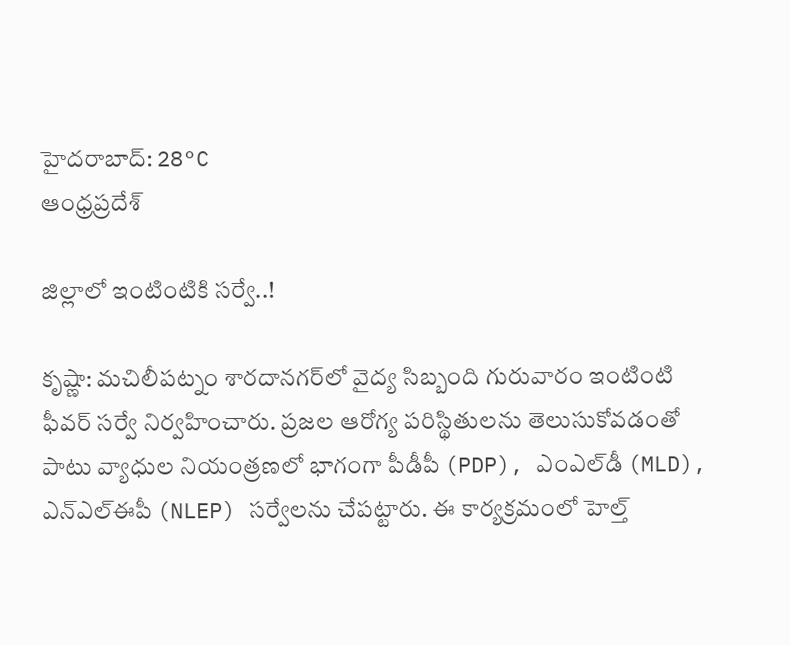హైదరాబాద్: 28°C
ఆంధ్రప్రదేశ్

జిల్లాలో ఇంటింటికి సర్వే..!

కృష్ణా: మచిలీపట్నం శారదానగర్‌లో వైద్య సిబ్బంది గురువారం ఇంటింటి ఫీవర్ సర్వే నిర్వహించారు. ప్రజల ఆరోగ్య పరిస్థితులను తెలుసుకోవడంతో పాటు వ్యాధుల నియంత్రణలో భాగంగా పీడీపీ (PDP), ఎంఎల్‌డీ (MLD), ఎన్‌ఎల్‌ఈపీ (NLEP) సర్వేలను చేపట్టారు. ఈ కార్యక్రమంలో హెల్త్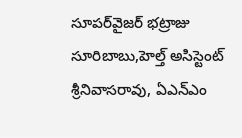సూపర్‌వైజర్ భట్రాజు సూరిబాబు,హెల్త్ అసిస్టెంట్ శ్రీనివాసరావు, ఏఎన్‌ఎం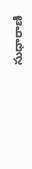సుధారాణి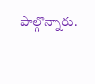పాల్గొన్నారు.